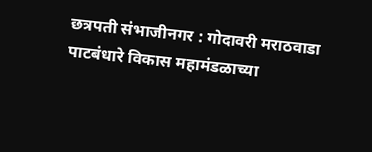छत्रपती संभाजीनगर : गोदावरी मराठवाडा पाटबंधारे विकास महामंडळाच्या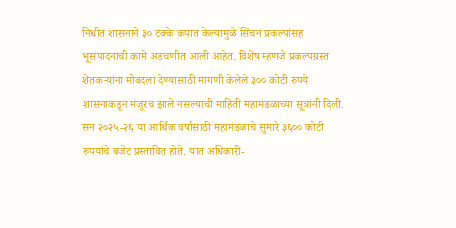निधीत शासनाने ३० टक्के कपात केल्यामुळे सिंचन प्रकल्पांसह भूसंपादनाची कामे अडचणीत आली आहेत. विशेष म्हणजे प्रकल्पग्रस्त शेतकऱ्यांना मोबदला देण्यासाठी मागणी केलेले ३०० कोटी रुपये शासनाकडून मंजूरच झाले नसल्याची माहिती महामंडळाच्या सूत्रांनी दिली.
सन २०२५-२६ या आर्थिक वर्षासाठी महामंडळाचे सुमारे ३६०० कोटी रुपयांचे बजेट प्रस्तावित होते. यात अधिकारी-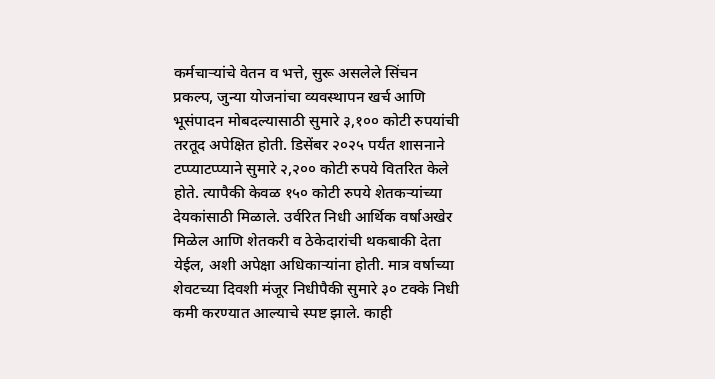कर्मचाऱ्यांचे वेतन व भत्ते, सुरू असलेले सिंचन प्रकल्प, जुन्या योजनांचा व्यवस्थापन खर्च आणि भूसंपादन मोबदल्यासाठी सुमारे ३,१०० कोटी रुपयांची तरतूद अपेक्षित होती. डिसेंबर २०२५ पर्यंत शासनाने टप्प्याटप्प्याने सुमारे २,२०० कोटी रुपये वितरित केले होते. त्यापैकी केवळ १५० कोटी रुपये शेतकऱ्यांच्या देयकांसाठी मिळाले. उर्वरित निधी आर्थिक वर्षाअखेर मिळेल आणि शेतकरी व ठेकेदारांची थकबाकी देता येईल, अशी अपेक्षा अधिकाऱ्यांना होती. मात्र वर्षाच्या शेवटच्या दिवशी मंजूर निधीपैकी सुमारे ३० टक्के निधी कमी करण्यात आल्याचे स्पष्ट झाले. काही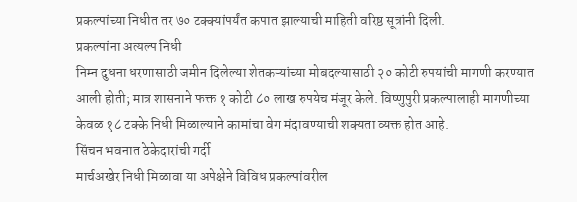प्रकल्पांच्या निधीत तर ७० टक्क्यांपर्यंत कपात झाल्याची माहिती वरिष्ठ सूत्रांनी दिली.
प्रकल्पांना अत्यल्प निधी
निम्न दुधना धरणासाठी जमीन दिलेल्या शेतकऱ्यांच्या मोबदल्यासाठी २० कोटी रुपयांची मागणी करण्यात आली होती; मात्र शासनाने फक्त १ कोटी ८० लाख रुपयेच मंजूर केले. विष्णुपुरी प्रकल्पालाही मागणीच्या केवळ १८ टक्के निधी मिळाल्याने कामांचा वेग मंदावण्याची शक्यता व्यक्त होत आहे.
सिंचन भवनात ठेकेदारांची गर्दी
मार्चअखेर निधी मिळावा या अपेक्षेने विविध प्रकल्पांवरील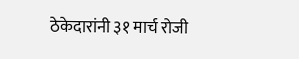ठेकेदारांनी ३१ मार्च रोजी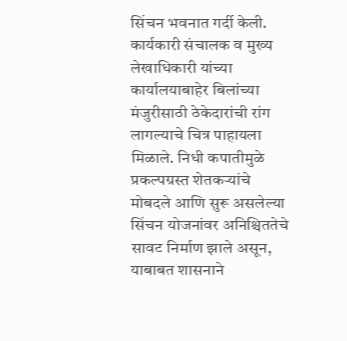सिंचन भवनात गर्दी केली. कार्यकारी संचालक व मुख्य लेखाधिकारी यांच्या कार्यालयाबाहेर बिलांच्या मंजुरीसाठी ठेकेदारांची रांग लागल्याचे चित्र पाहायला मिळाले. निधी कपातीमुळे प्रकल्पग्रस्त शेतकऱ्यांचे मोबदले आणि सुरू असलेल्या सिंचन योजनांवर अनिश्चिततेचे सावट निर्माण झाले असून, याबाबत शासनाने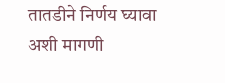तातडीने निर्णय घ्यावा अशी मागणी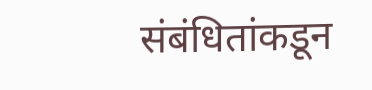संबंधितांकडून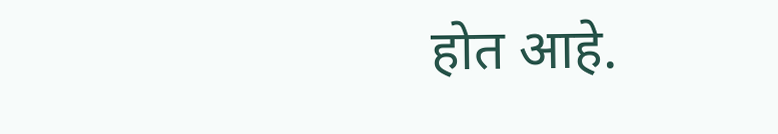होत आहे.